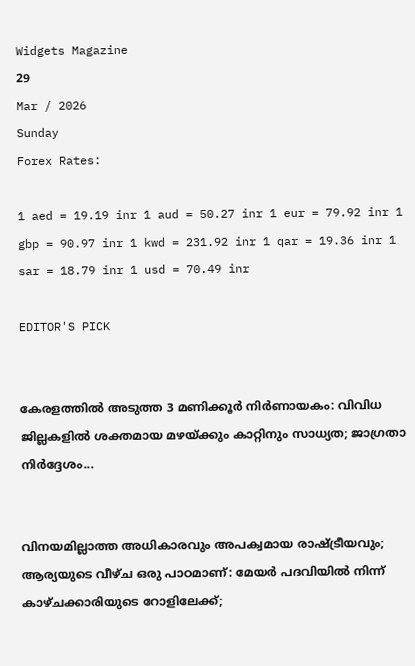Widgets Magazine
29
Mar / 2026
Sunday
Forex Rates:

1 aed = 19.19 inr 1 aud = 50.27 inr 1 eur = 79.92 inr 1 gbp = 90.97 inr 1 kwd = 231.92 inr 1 qar = 19.36 inr 1 sar = 18.79 inr 1 usd = 70.49 inr

EDITOR'S PICK


കേരളത്തിൽ അടുത്ത 3 മണിക്കൂർ നിർണായകം: വിവിധ ജില്ലകളിൽ ശക്തമായ മഴയ്ക്കും കാറ്റിനും സാധ്യത; ജാഗ്രതാ നിർദ്ദേശം...


വിനയമില്ലാത്ത അധികാരവും അപക്വമായ രാഷ്ട്രീയവും; ആര്യയുടെ വീഴ്ച ഒരു പാഠമാണ്: മേയർ പദവിയിൽ നിന്ന് കാഴ്ചക്കാരിയുടെ റോളിലേക്ക്;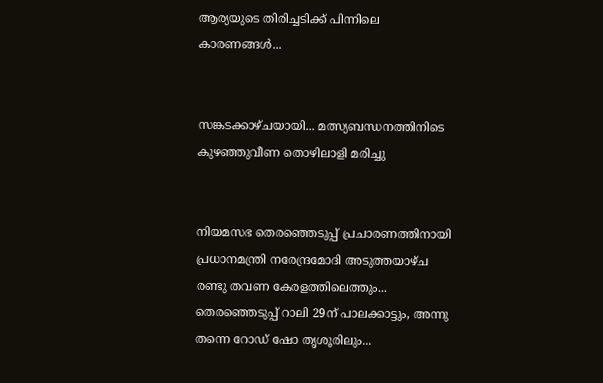ആര്യയുടെ തിരിച്ചടിക്ക് പിന്നിലെ കാരണങ്ങൾ...


സങ്കടക്കാഴ്ചയായി... മത്സ്യബന്ധനത്തിനിടെ കുഴഞ്ഞുവീണ തൊഴിലാളി മരിച്ചു


നിയമസഭ തെരഞ്ഞെടുപ്പ് പ്രചാരണത്തിനായി പ്രധാനമന്ത്രി നരേന്ദ്രമോദി അടുത്തയാഴ്ച രണ്ടു തവണ കേരളത്തിലെത്തും... തെരഞ്ഞെടുപ്പ് റാലി 29ന് പാലക്കാട്ടും, അന്നു തന്നെ റോഡ് ഷോ തൃശൂരിലും...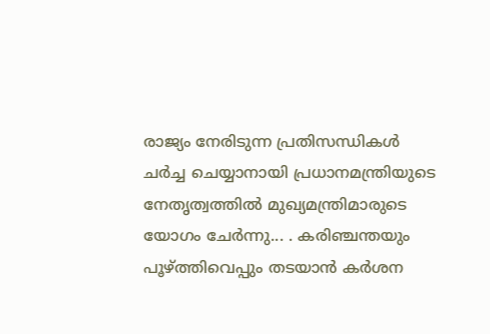രാജ്യം നേരിടുന്ന പ്രതിസന്ധികൾ ചർച്ച ചെയ്യാനായി പ്രധാനമന്ത്രിയുടെ നേതൃത്വത്തിൽ മുഖ്യമന്ത്രിമാരുടെ യോഗം ചേർന്നു... . കരിഞ്ചന്തയും പൂഴ്ത്തിവെപ്പും തടയാൻ കർശന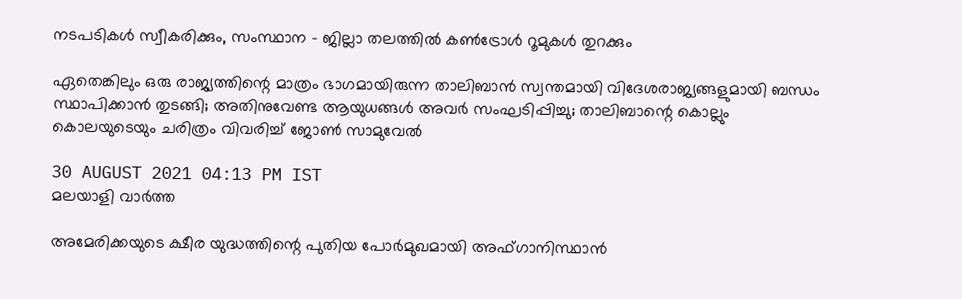നടപടികൾ സ്വീകരിക്കും, സംസ്ഥാന - ജില്ലാ തലത്തിൽ കൺട്രോൾ റൂമുകൾ തുറക്കും

ഏതെങ്കിലും ഒരു രാജ്യത്തിന്റെ മാത്രം ഭാഗമായിരുന്ന താലിബാൻ സ്വന്തമായി വിദേശരാജ്യങ്ങളുമായി ബന്ധം സ്ഥാപിക്കാൻ തുടങ്ങി; അതിനുവേണ്ട ആയുധങ്ങൾ അവർ സംഘടിപ്പിച്ചു; താലിബാന്റെ കൊല്ലും കൊലയുടെയും ചരിത്രം വിവരിച്ച് ജോൺ സാമുവേൽ

30 AUGUST 2021 04:13 PM IST
മലയാളി വാര്‍ത്ത

അമേരിക്കയുടെ ക്ഷീര യുദ്ധത്തിന്റെ പുതിയ പോർമുഖമായി അഫ്ഗാനിസ്ഥാൻ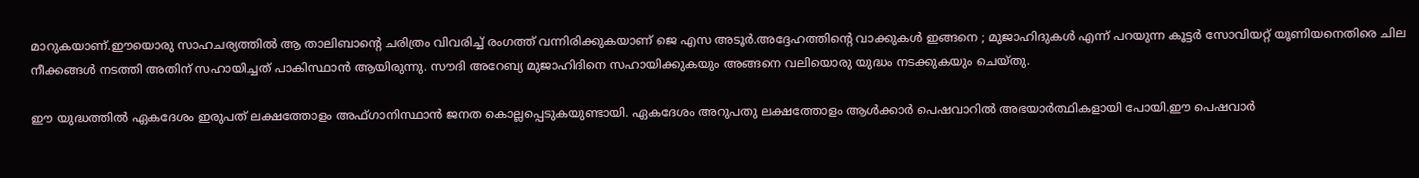മാറുകയാണ്.ഈയൊരു സാഹചര്യത്തിൽ ആ താലിബാന്റെ ചരിത്രം വിവരിച്ച് രംഗത്ത് വന്നിരിക്കുകയാണ് ജെ എസ അടൂർ.അദ്ദേഹത്തിന്റെ വാക്കുകൾ ഇങ്ങനെ ; മുജാഹിദുകൾ എന്ന് പറയുന്ന കൂട്ടർ സോവിയറ്റ് യൂണിയനെതിരെ ചില നീക്കങ്ങൾ നടത്തി അതിന് സഹായിച്ചത് പാകിസ്ഥാൻ ആയിരുന്നു. സൗദി അറേബ്യ മുജാഹിദിനെ സഹായിക്കുകയും അങ്ങനെ വലിയൊരു യുദ്ധം നടക്കുകയും ചെയ്തു.

ഈ യുദ്ധത്തിൽ ഏകദേശം ഇരുപത് ലക്ഷത്തോളം അഫ്ഗാനിസ്ഥാൻ ജനത കൊല്ലപ്പെടുകയുണ്ടായി. ഏകദേശം അറുപതു ലക്ഷത്തോളം ആൾക്കാർ പെഷവാറിൽ അഭയാർത്ഥികളായി പോയി.ഈ പെഷവാർ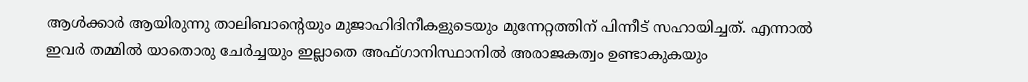ആൾക്കാർ ആയിരുന്നു താലിബാന്റെയും മുജാഹിദിനീകളുടെയും മുന്നേറ്റത്തിന് പിന്നീട് സഹായിച്ചത്. എന്നാൽ ഇവർ തമ്മിൽ യാതൊരു ചേർച്ചയും ഇല്ലാതെ അഫ്ഗാനിസ്ഥാനിൽ അരാജകത്വം ഉണ്ടാകുകയും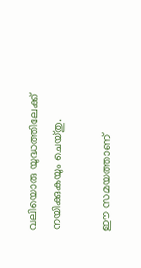വലിയൊരു യുദ്ധത്തിലേക്ക് നയിക്കുകയും ചെയ്തു.

ഈ സമയത്താണ്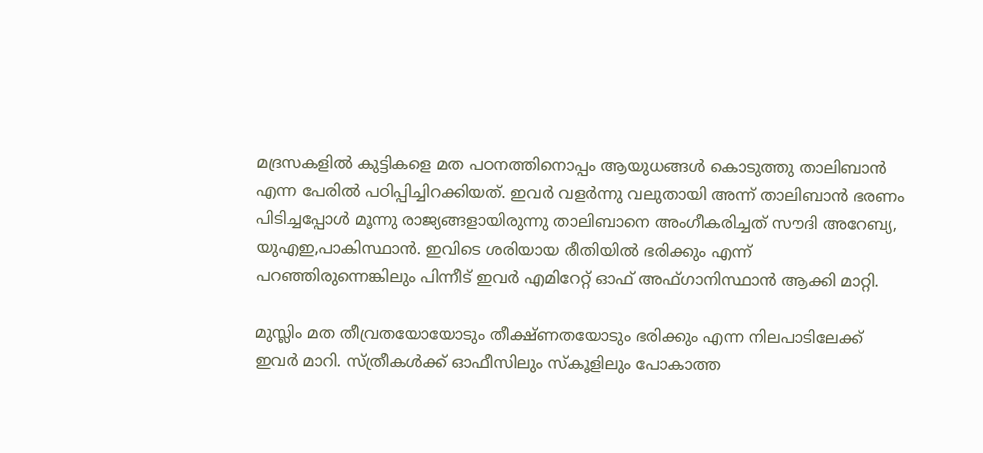മദ്രസകളിൽ കുട്ടികളെ മത പഠനത്തിനൊപ്പം ആയുധങ്ങൾ കൊടുത്തു താലിബാൻ എന്ന പേരിൽ പഠിപ്പിച്ചിറക്കിയത്. ഇവർ വളർന്നു വലുതായി അന്ന് താലിബാൻ ഭരണം പിടിച്ചപ്പോൾ മൂന്നു രാജ്യങ്ങളായിരുന്നു താലിബാനെ അംഗീകരിച്ചത് സൗദി അറേബ്യ, യുഎഇ,പാകിസ്ഥാൻ. ഇവിടെ ശരിയായ രീതിയിൽ ഭരിക്കും എന്ന് പറഞ്ഞിരുന്നെങ്കിലും പിന്നീട് ഇവർ എമിറേറ്റ് ഓഫ് അഫ്ഗാനിസ്ഥാൻ ആക്കി മാറ്റി.

മുസ്ലിം മത തീവ്രതയോയോടും തീക്ഷ്ണതയോടും ഭരിക്കും എന്ന നിലപാടിലേക്ക് ഇവർ മാറി. സ്ത്രീകൾക്ക് ഓഫീസിലും സ്കൂളിലും പോകാത്ത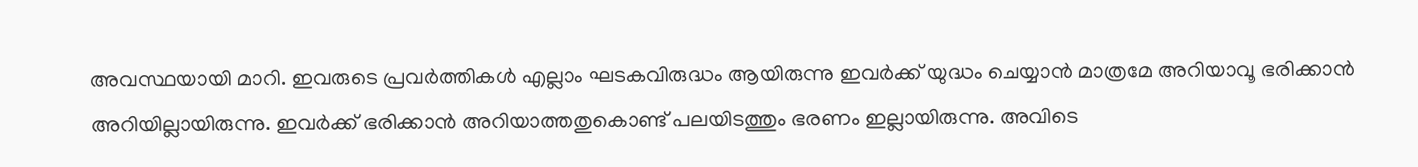അവസ്ഥയായി മാറി. ഇവരുടെ പ്രവർത്തികൾ എല്ലാം ഘടകവിരുദ്ധം ആയിരുന്നു ഇവർക്ക് യുദ്ധം ചെയ്യാൻ മാത്രമേ അറിയാവൂ ഭരിക്കാൻ അറിയില്ലായിരുന്നു. ഇവർക്ക് ഭരിക്കാൻ അറിയാത്തതുകൊണ്ട് പലയിടത്തും ഭരണം ഇല്ലായിരുന്നു. അവിടെ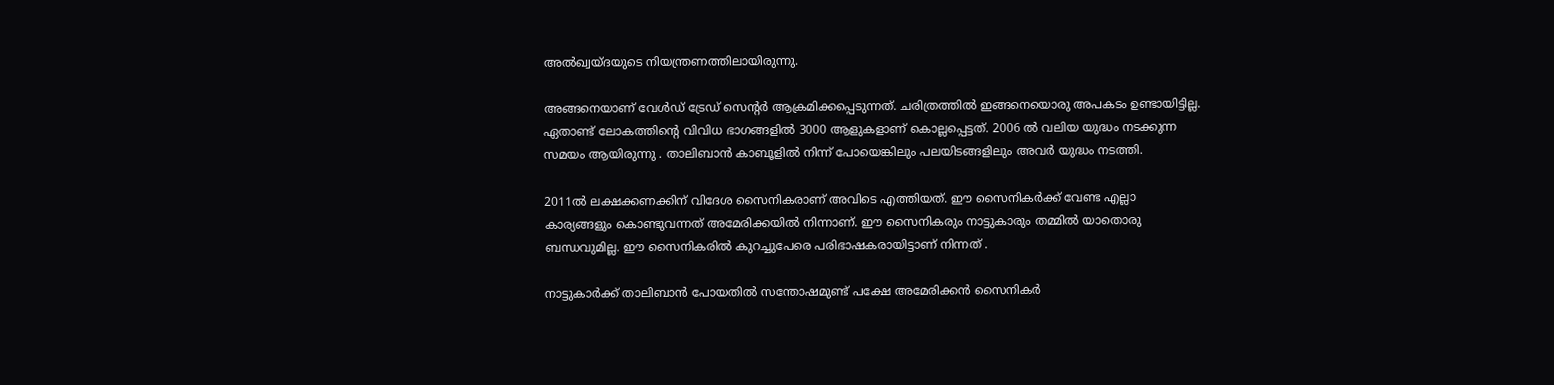അൽഖ്വയ്ദയുടെ നിയന്ത്രണത്തിലായിരുന്നു.

അങ്ങനെയാണ് വേൾഡ് ട്രേഡ് സെന്റർ ആക്രമിക്കപ്പെടുന്നത്. ചരിത്രത്തിൽ ഇങ്ങനെയൊരു അപകടം ഉണ്ടായിട്ടില്ല. ഏതാണ്ട് ലോകത്തിന്റെ വിവിധ ഭാഗങ്ങളിൽ 3000 ആളുകളാണ് കൊല്ലപ്പെട്ടത്. 2006 ൽ വലിയ യുദ്ധം നടക്കുന്ന സമയം ആയിരുന്നു . താലിബാൻ കാബൂളിൽ നിന്ന് പോയെങ്കിലും പലയിടങ്ങളിലും അവർ യുദ്ധം നടത്തി.

2011ൽ ലക്ഷക്കണക്കിന് വിദേശ സൈനികരാണ് അവിടെ എത്തിയത്. ഈ സൈനികർക്ക് വേണ്ട എല്ലാ കാര്യങ്ങളും കൊണ്ടുവന്നത് അമേരിക്കയിൽ നിന്നാണ്. ഈ സൈനികരും നാട്ടുകാരും തമ്മിൽ യാതൊരു ബന്ധവുമില്ല. ഈ സൈനികരിൽ കുറച്ചുപേരെ പരിഭാഷകരായിട്ടാണ് നിന്നത് .

നാട്ടുകാർക്ക് താലിബാൻ പോയതിൽ സന്തോഷമുണ്ട് പക്ഷേ അമേരിക്കൻ സൈനികർ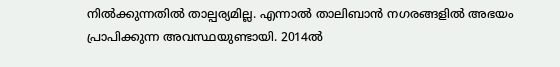നിൽക്കുന്നതിൽ താല്പര്യമില്ല. എന്നാൽ താലിബാൻ നഗരങ്ങളിൽ അഭയം പ്രാപിക്കുന്ന അവസ്ഥയുണ്ടായി. 2014ൽ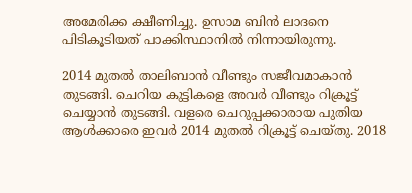അമേരിക്ക ക്ഷീണിച്ചു. ഉസാമ ബിൻ ലാദനെ പിടികൂടിയത് പാക്കിസ്ഥാനിൽ നിന്നായിരുന്നു.

2014 മുതൽ താലിബാൻ വീണ്ടും സജീവമാകാൻ തുടങ്ങി. ചെറിയ കുട്ടികളെ അവർ വീണ്ടും റിക്രൂട്ട് ചെയ്യാൻ തുടങ്ങി. വളരെ ചെറുപ്പക്കാരായ പുതിയ ആൾക്കാരെ ഇവർ 2014 മുതൽ റിക്രൂട്ട് ചെയ്തു. 2018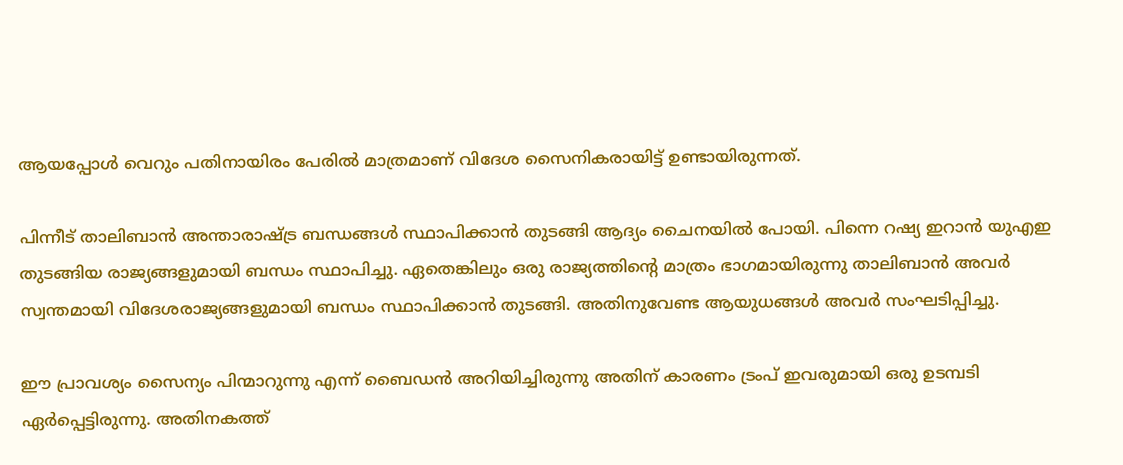ആയപ്പോൾ വെറും പതിനായിരം പേരിൽ മാത്രമാണ് വിദേശ സൈനികരായിട്ട് ഉണ്ടായിരുന്നത്.

പിന്നീട് താലിബാൻ അന്താരാഷ്ട്ര ബന്ധങ്ങൾ സ്ഥാപിക്കാൻ തുടങ്ങി ആദ്യം ചൈനയിൽ പോയി. പിന്നെ റഷ്യ ഇറാൻ യുഎഇ തുടങ്ങിയ രാജ്യങ്ങളുമായി ബന്ധം സ്ഥാപിച്ചു. ഏതെങ്കിലും ഒരു രാജ്യത്തിന്റെ മാത്രം ഭാഗമായിരുന്നു താലിബാൻ അവർ സ്വന്തമായി വിദേശരാജ്യങ്ങളുമായി ബന്ധം സ്ഥാപിക്കാൻ തുടങ്ങി. അതിനുവേണ്ട ആയുധങ്ങൾ അവർ സംഘടിപ്പിച്ചു.

ഈ പ്രാവശ്യം സൈന്യം പിന്മാറുന്നു എന്ന് ബൈഡൻ അറിയിച്ചിരുന്നു അതിന് കാരണം ട്രംപ് ഇവരുമായി ഒരു ഉടമ്പടി ഏർപ്പെട്ടിരുന്നു. അതിനകത്ത്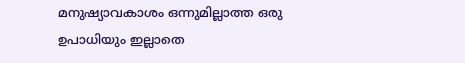മനുഷ്യാവകാശം ഒന്നുമില്ലാത്ത ഒരു ഉപാധിയും ഇല്ലാതെ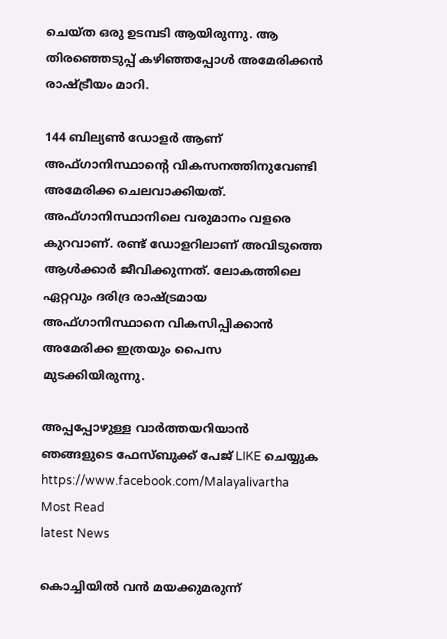ചെയ്ത ഒരു ഉടമ്പടി ആയിരുന്നു. ആ തിരഞ്ഞെടുപ്പ് കഴിഞ്ഞപ്പോൾ അമേരിക്കൻ രാഷ്ട്രീയം മാറി.

144 ബില്യൺ ഡോളർ ആണ് അഫ്ഗാനിസ്ഥാന്റെ വികസനത്തിനുവേണ്ടി അമേരിക്ക ചെലവാക്കിയത്. അഫ്ഗാനിസ്ഥാനിലെ വരുമാനം വളരെ കുറവാണ്. രണ്ട് ഡോളറിലാണ് അവിടുത്തെ ആൾക്കാർ ജീവിക്കുന്നത്. ലോകത്തിലെ ഏറ്റവും ദരിദ്ര രാഷ്ട്രമായ അഫ്ഗാനിസ്ഥാനെ വികസിപ്പിക്കാൻ അമേരിക്ക ഇത്രയും പൈസ മുടക്കിയിരുന്നു.

അപ്പപ്പോഴുള്ള വാര്‍ത്തയറിയാന്‍ ഞങ്ങളുടെ ഫേസ്‌ബുക്ക്‌ പേജ് LIKE ചെയ്യുക
https://www.facebook.com/Malayalivartha
Most Read
latest News

കൊച്ചിയില്‍ വന്‍ മയക്കുമരുന്ന്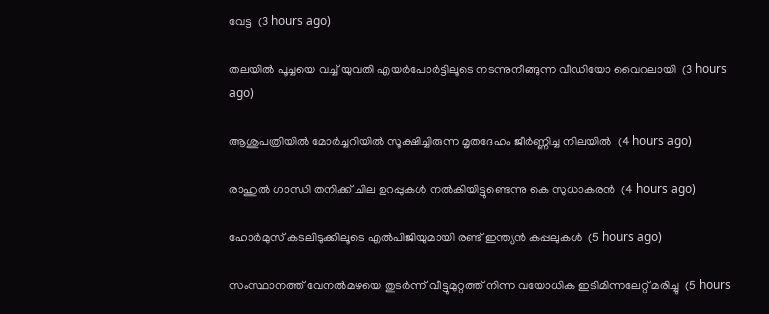വേട്ട  (3 hours ago)

തലയില്‍ പൂച്ചയെ വച്ച് യുവതി എയര്‍പോര്‍ട്ടിലൂടെ നടന്നുനീങ്ങുന്ന വീഡിയോ വൈറലായി  (3 hours ago)

ആശുപത്രിയില്‍ മോര്‍ച്ചറിയില്‍ സൂക്ഷിച്ചിരുന്ന മൃതദേഹം ജീര്‍ണ്ണിച്ച നിലയില്‍  (4 hours ago)

രാഹുല്‍ ഗാന്ധി തനിക്ക് ചില ഉറപ്പുകള്‍ നല്‍കിയിട്ടുണ്ടെന്നു കെ സുധാകരന്‍  (4 hours ago)

ഹോര്‍മുസ് കടലിടുക്കിലൂടെ എല്‍പിജിയുമായി രണ്ട് ഇന്ത്യന്‍ കപ്പലുകള്‍  (5 hours ago)

സംസ്ഥാനത്ത് വേനല്‍മഴയെ തുടര്‍ന്ന് വീട്ടുമുറ്റത്ത് നിന്ന വയോധിക ഇടിമിന്നലേറ്റ് മരിച്ചു  (5 hours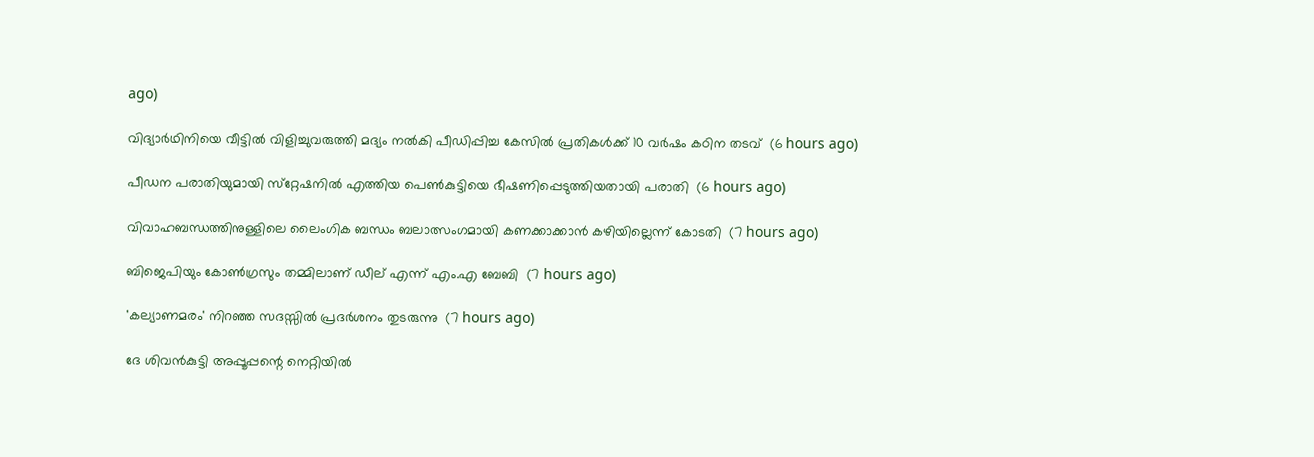ago)

വിദ്യാര്‍ഥിനിയെ വീട്ടില്‍ വിളിച്ചുവരുത്തി മദ്യം നല്‍കി പീഡിപ്പിച്ച കേസില്‍ പ്രതികള്‍ക്ക് 10 വര്‍ഷം കഠിന തടവ്  (6 hours ago)

പീഡന പരാതിയുമായി സ്‌റ്റേഷനില്‍ എത്തിയ പെണ്‍കുട്ടിയെ ഭീഷണിപ്പെടുത്തിയതായി പരാതി  (6 hours ago)

വിവാഹബന്ധത്തിനുള്ളിലെ ലൈംഗിക ബന്ധം ബലാത്സംഗമായി കണക്കാക്കാന്‍ കഴിയില്ലെന്ന് കോടതി  (7 hours ago)

ബിജെപിയും കോണ്‍ഗ്രസും തമ്മിലാണ് ഡീല് എന്ന് എം.എ ബേബി  (7 hours ago)

'കല്യാണമരം' നിറഞ്ഞ സദസ്സില്‍ പ്രദര്‍ശനം തുടരുന്നു  (7 hours ago)

ദേ ശിവൻകുട്ടി അപ്പൂപ്പന്റെ നെറ്റിയിൽ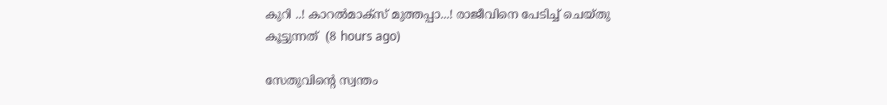കുറി ..! കാറൽമാക്സ് മുത്തപ്പാ...! രാജീവിനെ പേടിച്ച് ചെയ്തു കൂട്ടുന്നത്  (8 hours ago)

സേതുവിൻ്റെ സ്വന്തം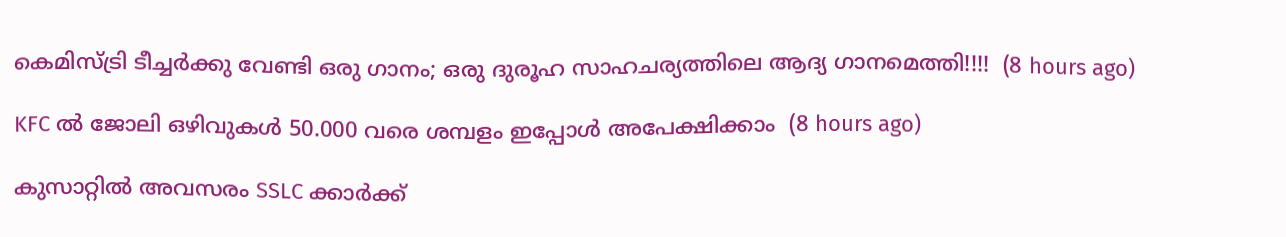കെമിസ്ട്രി ടീച്ചർക്കു വേണ്ടി ഒരു ഗാനം; ഒരു ദുരൂഹ സാഹചര്യത്തിലെ ആദ്യ ഗാനമെത്തി!!!!  (8 hours ago)

KFC ൽ ജോലി ഒഴിവുകൾ 50.000 വരെ ശമ്പളം ഇപ്പോൾ അപേക്ഷിക്കാം  (8 hours ago)

കുസാറ്റില്‍ അവസരം SSLC ക്കാർക്ക്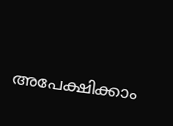അപേക്ഷിക്കാം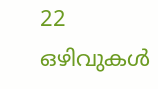22 ഒഴിവുകള്‍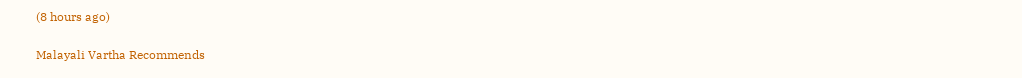(8 hours ago)

Malayali Vartha Recommends